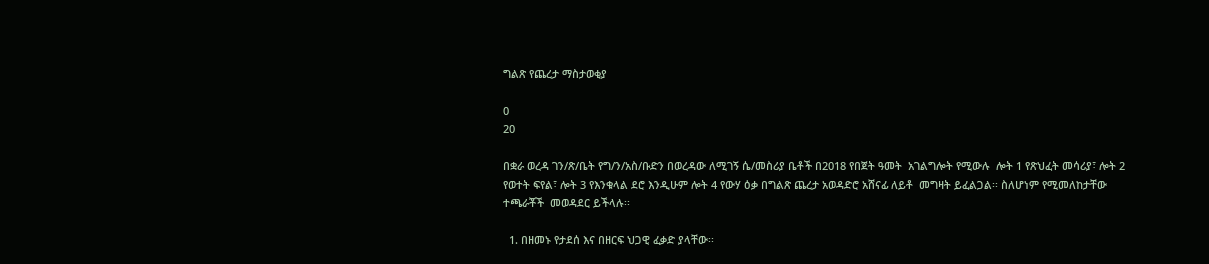ግልጽ የጨረታ ማስታወቂያ

0
20

በቋራ ወረዳ ገን/ጽ/ቤት የግ/ን/አስ/ቡድን በወረዳው ለሚገኝ ሴ/መስሪያ ቤቶች በ2018 የበጀት ዓመት  አገልግሎት የሚውሉ  ሎት 1 የጽህፈት መሳሪያ፣ ሎት 2 የወተት ፍየል፣ ሎት 3 የእንቁላል ደሮ እንዲሁም ሎት 4 የውሃ ዕቃ በግልጽ ጨረታ አወዳድሮ አሸናፊ ለይቶ  መግዛት ይፈልጋል፡፡ ስለሆነም የሚመለከታቸው ተጫራቾች  መወዳደር ይችላሉ፡፡

  1. በዘመኑ የታደሰ እና በዘርፍ ህጋዊ ፈቃድ ያላቸው፡፡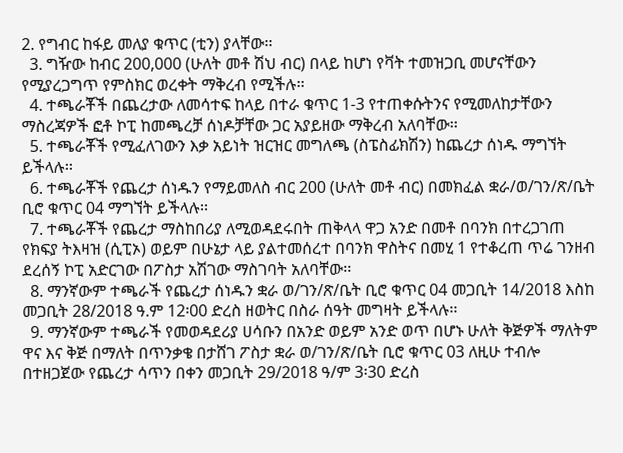2. የግብር ከፋይ መለያ ቁጥር (ቲን) ያላቸው፡፡
  3. ግዥው ከብር 200,000 (ሁለት መቶ ሽህ ብር) በላይ ከሆነ የቫት ተመዝጋቢ መሆናቸውን የሚያረጋግጥ የምስክር ወረቀት ማቅረብ የሚችሉ፡፡
  4. ተጫራቾች በጨረታው ለመሳተፍ ከላይ በተራ ቁጥር 1-3 የተጠቀሱትንና የሚመለከታቸውን ማስረጃዎች ፎቶ ኮፒ ከመጫረቻ ሰነዶቻቸው ጋር አያይዘው ማቅረብ አለባቸው፡፡
  5. ተጫራቾች የሚፈለገውን እቃ አይነት ዝርዝር መግለጫ (ስፔስፊክሽን) ከጨረታ ሰነዱ ማግኘት ይችላሉ፡፡
  6. ተጫራቾች የጨረታ ሰነዱን የማይመለስ ብር 200 (ሁለት መቶ ብር) በመክፈል ቋራ/ወ/ገን/ጽ/ቤት ቢሮ ቁጥር 04 ማግኘት ይችላሉ፡፡
  7. ተጫራቾች የጨረታ ማስከበሪያ ለሚወዳደሩበት ጠቅላላ ዋጋ አንድ በመቶ በባንክ በተረጋገጠ የክፍያ ትእዛዝ (ሲፒኦ) ወይም በሁኔታ ላይ ያልተመሰረተ በባንክ ዋስትና በመሂ 1 የተቆረጠ ጥሬ ገንዘብ ደረሰኝ ኮፒ አድርገው በፖስታ አሽገው ማስገባት አለባቸው፡፡
  8. ማንኛውም ተጫራች የጨረታ ሰነዱን ቋራ ወ/ገን/ጽ/ቤት ቢሮ ቁጥር 04 መጋቢት 14/2018 እስከ መጋቢት 28/2018 ዓ.ም 12፡00 ድረስ ዘወትር በስራ ሰዓት መግዛት ይችላሉ፡፡
  9. ማንኛውም ተጫራች የመወዳደሪያ ሀሳቡን በአንድ ወይም አንድ ወጥ በሆኑ ሁለት ቅጅዎች ማለትም ዋና እና ቅጅ በማለት በጥንቃቄ በታሸገ ፖስታ ቋራ ወ/ገን/ጽ/ቤት ቢሮ ቁጥር 03 ለዚሁ ተብሎ በተዘጋጀው የጨረታ ሳጥን በቀን መጋቢት 29/2018 ዓ/ም 3፡30 ድረስ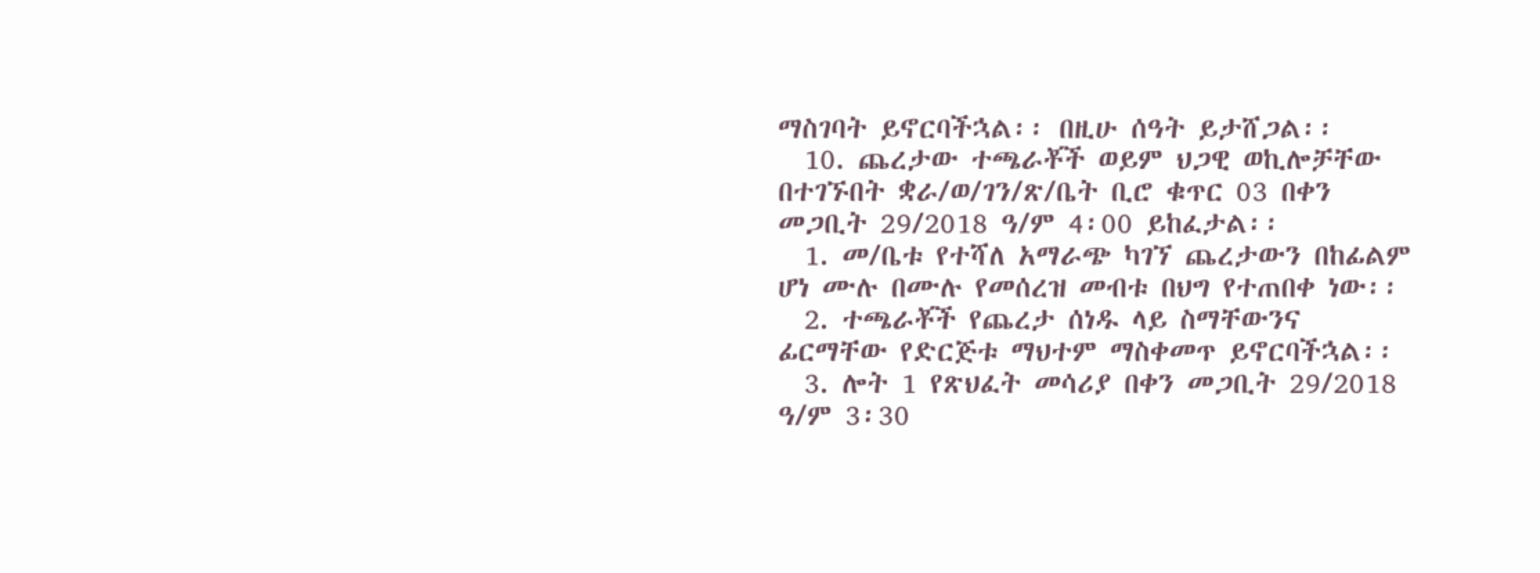ማስገባት ይኖርባችኋል፡፡ በዚሁ ሰዓት ይታሸጋል፡፡
  10. ጨረታው ተጫራቾች ወይም ህጋዊ ወኪሎቻቸው በተገኙበት ቋራ/ወ/ገን/ጽ/ቤት ቢሮ ቁጥር 03 በቀን መጋቢት 29/2018 ዓ/ም 4፡00 ይከፈታል፡፡
  1. መ/ቤቱ የተሻለ አማራጭ ካገኘ ጨረታውን በከፊልም ሆነ ሙሉ በሙሉ የመሰረዝ መብቱ በህግ የተጠበቀ ነው፡፡
  2. ተጫራቾች የጨረታ ሰነዱ ላይ ስማቸውንና ፊርማቸው የድርጅቱ ማህተም ማስቀመጥ ይኖርባችኋል፡፡
  3. ሎት 1 የጽህፈት መሳሪያ በቀን መጋቢት 29/2018 ዓ/ም 3፡30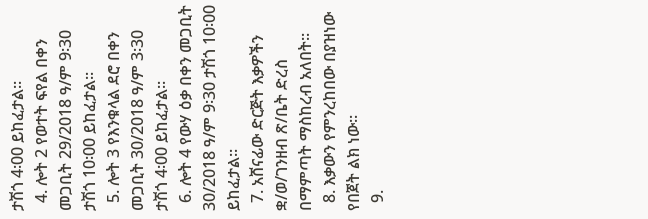ታሽጎ 4፡00 ይከፈታል፡፡
  4. ሎት 2 የወተት ፍየል በቀን መጋቢት 29/2018 ዓ/ም 9፡30 ታሽጎ 10፡00 ይከፈታል፡፡
  5. ሎት 3 የእንቁላል ደሮ በቀን መጋቢት 30/2018 ዓ/ም 3፡30 ታሽጎ 4፡00 ይከፈታል፡፡
  6. ሎት 4 የውሃ ዕቃ በቀን መጋቢት 30/2018 ዓ/ም 9፡30 ታሽጎ 10፡00 ይከፈታል፡፡
  7. አሸናፊው ድርጅት እቃዎችን ቋ/ወ/ገንዘብ ጽ/ቤት ድረስ በማምጣት ማስከረብ አለበት፡፡
  8. እቃውን የምንረከበው በያዝነው የበጀት ልክ ነው፡፡
  9.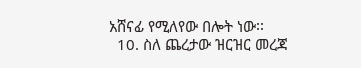አሸናፊ የሚለየው በሎት ነው፡፡
  10. ስለ ጨረታው ዝርዝር መረጃ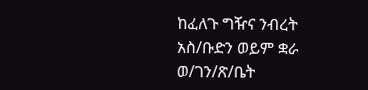ከፈለጉ ግዥና ንብረት አስ/ቡድን ወይም ቋራ ወ/ገን/ጽ/ቤት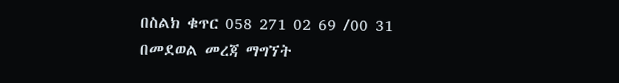በስልክ ቁጥር 058 271 02 69 /00 31 በመደወል መረጃ ማግኘት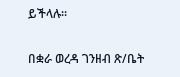ይችላሉ፡፡

በቋራ ወረዳ ገንዘብ ጽ/ቤት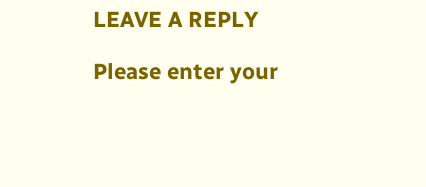LEAVE A REPLY

Please enter your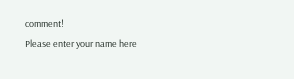comment!
Please enter your name here